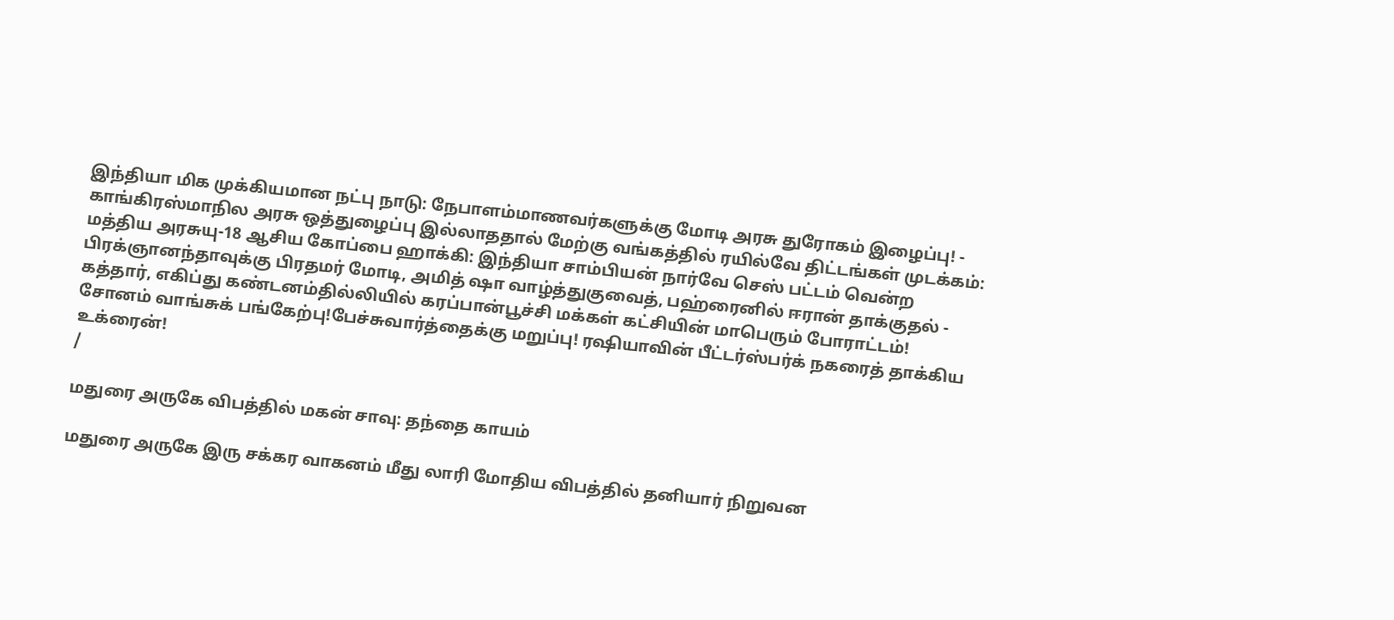இந்தியா மிக முக்கியமான நட்பு நாடு: நேபாளம்மாணவர்களுக்கு மோடி அரசு துரோகம் இழைப்பு! - காங்கிரஸ்மாநில அரசு ஒத்துழைப்பு இல்லாததால் மேற்கு வங்கத்தில் ரயில்வே திட்டங்கள் முடக்கம்: மத்திய அரசுயு-18 ஆசிய கோப்பை ஹாக்கி: இந்தியா சாம்பியன் நார்வே செஸ் பட்டம் வென்ற பிரக்ஞானந்தாவுக்கு பிரதமர் மோடி, அமித் ஷா வாழ்த்துகுவைத், பஹ்ரைனில் ஈரான் தாக்குதல் - கத்தார், எகிப்து கண்டனம்தில்லியில் கரப்பான்பூச்சி மக்கள் கட்சியின் மாபெரும் போராட்டம்! சோனம் வாங்சுக் பங்கேற்பு!பேச்சுவார்த்தைக்கு மறுப்பு! ரஷியாவின் பீட்டர்ஸ்பர்க் நகரைத் தாக்கிய உக்ரைன்!
/

மதுரை அருகே விபத்தில் மகன் சாவு: தந்தை காயம்

மதுரை அருகே இரு சக்கர வாகனம் மீது லாரி மோதிய விபத்தில் தனியார் நிறுவன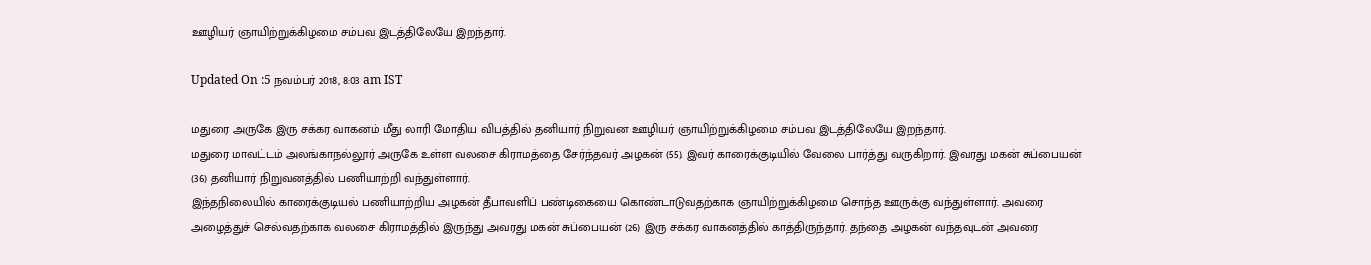ஊழியர் ஞாயிற்றுக்கிழமை சம்பவ இடத்திலேயே இறந்தார்.

Updated On :5 நவம்பர் 2018, 8:03 am IST

மதுரை அருகே இரு சக்கர வாகனம் மீது லாரி மோதிய விபத்தில் தனியார் நிறுவன ஊழியர் ஞாயிற்றுக்கிழமை சம்பவ இடத்திலேயே இறந்தார்.
மதுரை மாவட்டம் அலங்காநல்லூர் அருகே உள்ள வலசை கிராமத்தை சேர்ந்தவர் அழகன் (55). இவர் காரைக்குடியில் வேலை பார்த்து வருகிறார். இவரது மகன் சுப்பையன் (36) தனியார் நிறுவனத்தில் பணியாற்றி வந்துள்ளார்.
இந்தநிலையில் காரைக்குடியல் பணியாற்றிய அழகன் தீபாவளிப் பண்டிகையை கொண்டாடுவதற்காக ஞாயிற்றுக்கிழமை சொந்த ஊருக்கு வந்துள்ளார். அவரை அழைத்துச் செல்வதற்காக வலசை கிராமத்தில் இருந்து அவரது மகன் சுப்பையன் (26) இரு சக்கர வாகனத்தில் காத்திருந்தார். தந்தை அழகன் வந்தவுடன் அவரை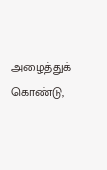அழைத்துக் கொண்டு,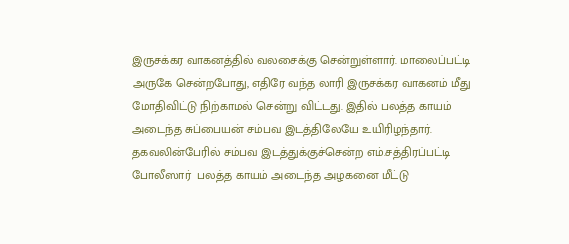இருசக்கர வாகனத்தில் வலசைக்கு சென்றுள்ளார். மாலைப்பட்டி அருகே சென்றபோது, எதிரே வந்த லாரி இருசக்கர வாகனம் மீது மோதிவிட்டு நிற்காமல் சென்று விட்டது. இதில் பலத்த காயம் அடைந்த சுப்பையன் சம்பவ இடத்திலேயே உயிரிழந்தார்.
தகவலின்பேரில் சம்பவ இடத்துக்குச்சென்ற எம்.சத்திரப்பட்டி போலீஸார்  பலத்த காயம் அடைந்த அழகனை மீட்டு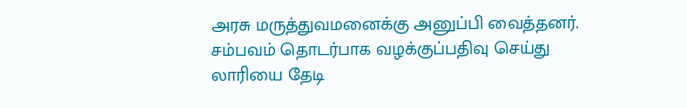அரசு மருத்துவமனைக்கு அனுப்பி வைத்தனர். சம்பவம் தொடர்பாக வழக்குப்பதிவு செய்து லாரியை தேடி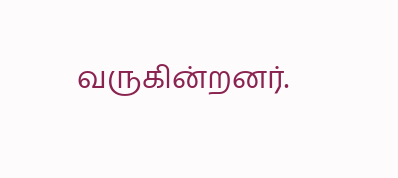வருகின்றனர்.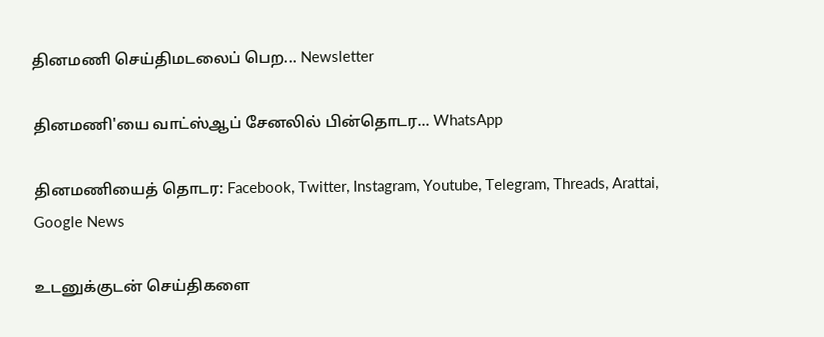தினமணி செய்திமடலைப் பெற... Newsletter

தினமணி'யை வாட்ஸ்ஆப் சேனலில் பின்தொடர... WhatsApp

தினமணியைத் தொடர: Facebook, Twitter, Instagram, Youtube, Telegram, Threads, Arattai, Google News

உடனுக்குடன் செய்திகளை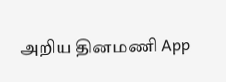அறிய தினமணி App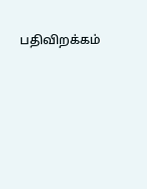பதிவிறக்கம்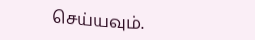செய்யவும்.